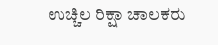ಉಚ್ಚಿಲ ರಿಕ್ಷಾ ಚಾಲಕರು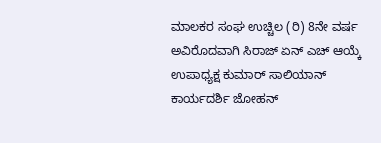ಮಾಲಕರ ಸಂಘ ಉಚ್ಚಿಲ (ರಿ) 8ನೇ ವರ್ಷ ಅವಿರೊದವಾಗಿ ಸಿರಾಜ್ ಏನ್ ಎಚ್ ಆಯ್ಕೆ ಉಪಾಧ್ಯಕ್ಷ ಕುಮಾರ್ ಸಾಲಿಯಾನ್ ಕಾರ್ಯದರ್ಶಿ ಜೋಹನ್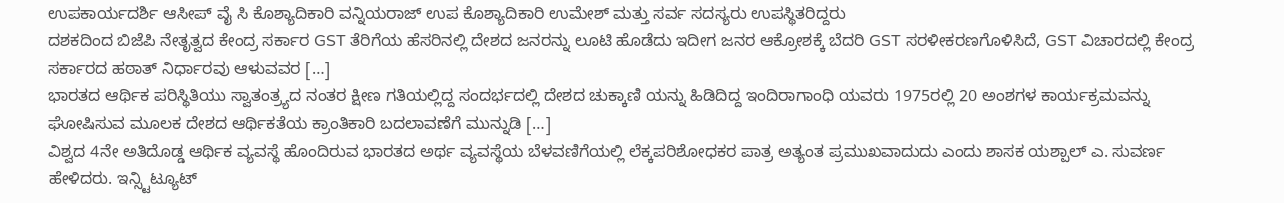ಉಪಕಾರ್ಯದರ್ಶಿ ಆಸೀಪ್ ವೈ ಸಿ ಕೊಶ್ಯಾದಿಕಾರಿ ವನ್ನಿಯರಾಜ್ ಉಪ ಕೊಶ್ಯಾದಿಕಾರಿ ಉಮೇಶ್ ಮತ್ತು ಸರ್ವ ಸದಸ್ಯರು ಉಪಸ್ಥಿತರಿದ್ದರು
ದಶಕದಿಂದ ಬಿಜೆಪಿ ನೇತೃತ್ವದ ಕೇಂದ್ರ ಸರ್ಕಾರ GST ತೆರಿಗೆಯ ಹೆಸರಿನಲ್ಲಿ ದೇಶದ ಜನರನ್ನು ಲೂಟಿ ಹೊಡೆದು ಇದೀಗ ಜನರ ಆಕ್ರೋಶಕ್ಕೆ ಬೆದರಿ GST ಸರಳೀಕರಣಗೊಳಿಸಿದೆ, GST ವಿಚಾರದಲ್ಲಿ ಕೇಂದ್ರ ಸರ್ಕಾರದ ಹಠಾತ್ ನಿರ್ಧಾರವು ಆಳುವವರ […]
ಭಾರತದ ಆರ್ಥಿಕ ಪರಿಸ್ಥಿತಿಯು ಸ್ವಾತಂತ್ರ್ಯದ ನಂತರ ಕ್ಷೀಣ ಗತಿಯಲ್ಲಿದ್ದ ಸಂದರ್ಭದಲ್ಲಿ ದೇಶದ ಚುಕ್ಕಾಣಿ ಯನ್ನು ಹಿಡಿದಿದ್ದ ಇಂದಿರಾಗಾಂಧಿ ಯವರು 1975ರಲ್ಲಿ 20 ಅಂಶಗಳ ಕಾರ್ಯಕ್ರಮವನ್ನು ಘೋಷಿಸುವ ಮೂಲಕ ದೇಶದ ಆರ್ಥಿಕತೆಯ ಕ್ರಾಂತಿಕಾರಿ ಬದಲಾವಣೆಗೆ ಮುನ್ನುಡಿ […]
ವಿಶ್ವದ 4ನೇ ಅತಿದೊಡ್ಡ ಆರ್ಥಿಕ ವ್ಯವಸ್ಥೆ ಹೊಂದಿರುವ ಭಾರತದ ಅರ್ಥ ವ್ಯವಸ್ಥೆಯ ಬೆಳವಣಿಗೆಯಲ್ಲಿ ಲೆಕ್ಕಪರಿಶೋಧಕರ ಪಾತ್ರ ಅತ್ಯಂತ ಪ್ರಮುಖವಾದುದು ಎಂದು ಶಾಸಕ ಯಶ್ಪಾಲ್ ಎ. ಸುವರ್ಣ ಹೇಳಿದರು. ಇನ್ಸ್ಟಿಟ್ಯೂಟ್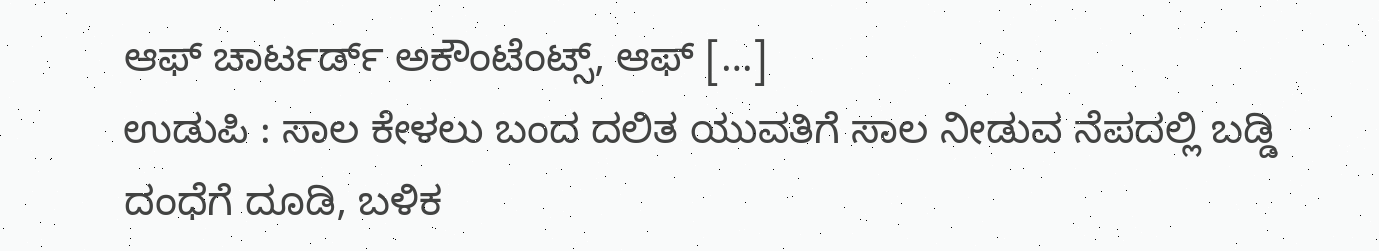ಆಫ್ ಚಾರ್ಟರ್ಡ್ ಅಕೌಂಟೆಂಟ್ಸ್, ಆಫ್ […]
ಉಡುಪಿ : ಸಾಲ ಕೇಳಲು ಬಂದ ದಲಿತ ಯುವತಿಗೆ ಸಾಲ ನೀಡುವ ನೆಪದಲ್ಲಿ ಬಡ್ಡಿ ದಂಧೆಗೆ ದೂಡಿ, ಬಳಿಕ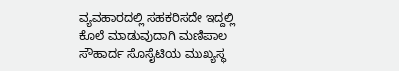ವ್ಯವಹಾರದಲ್ಲಿ ಸಹಕರಿಸದೇ ಇದ್ದಲ್ಲಿ ಕೊಲೆ ಮಾಡುವುದಾಗಿ ಮಣಿಪಾಲ ಸೌಹಾರ್ದ ಸೊಸೈಟಿಯ ಮುಖ್ಯಸ್ಥ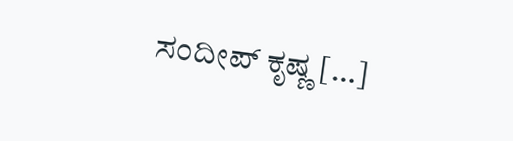ಸಂದೀಪ್ ಕೃಷ್ಣ […]